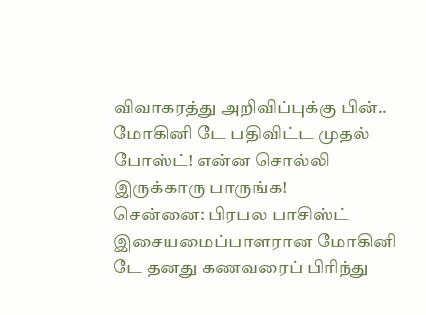விவாகரத்து அறிவிப்புக்கு பின்.. மோகினி டே பதிவிட்ட முதல் போஸ்ட்! என்ன சொல்லி இருக்காரு பாருங்க!
சென்னை: பிரபல பாசிஸ்ட் இசையமைப்பாளரான மோகினி டே தனது கணவரைப் பிரிந்து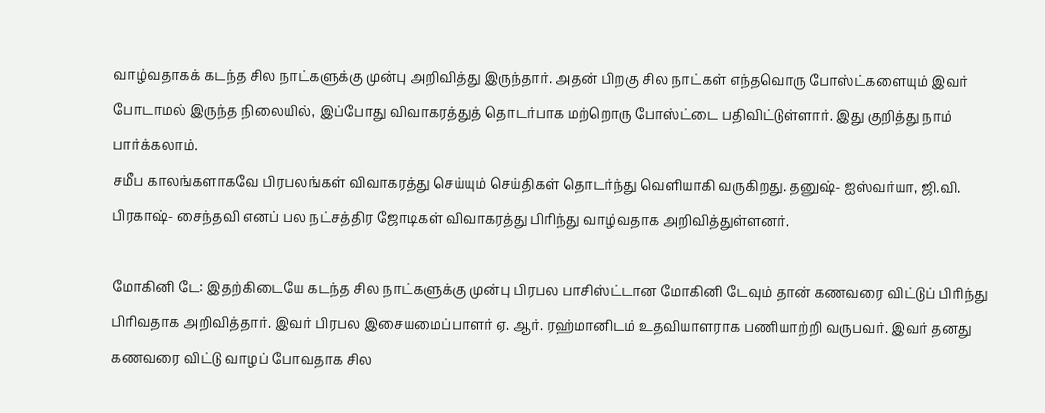வாழ்வதாகக் கடந்த சில நாட்களுக்கு முன்பு அறிவித்து இருந்தார். அதன் பிறகு சில நாட்கள் எந்தவொரு போஸ்ட்களையும் இவர் போடாமல் இருந்த நிலையில், இப்போது விவாகரத்துத் தொடர்பாக மற்றொரு போஸ்ட்டை பதிவிட்டுள்ளார். இது குறித்து நாம் பார்க்கலாம்.
சமீப காலங்களாகவே பிரபலங்கள் விவாகரத்து செய்யும் செய்திகள் தொடர்ந்து வெளியாகி வருகிறது. தனுஷ்- ஐஸ்வர்யா, ஜி.வி. பிரகாஷ்- சைந்தவி எனப் பல நட்சத்திர ஜோடிகள் விவாகரத்து பிரிந்து வாழ்வதாக அறிவித்துள்ளனர்.

மோகினி டே: இதற்கிடையே கடந்த சில நாட்களுக்கு முன்பு பிரபல பாசிஸ்ட்டான மோகினி டேவும் தான் கணவரை விட்டுப் பிரிந்து பிரிவதாக அறிவித்தார். இவர் பிரபல இசையமைப்பாளர் ஏ. ஆர். ரஹ்மானிடம் உதவியாளராக பணியாற்றி வருபவர். இவர் தனது கணவரை விட்டு வாழப் போவதாக சில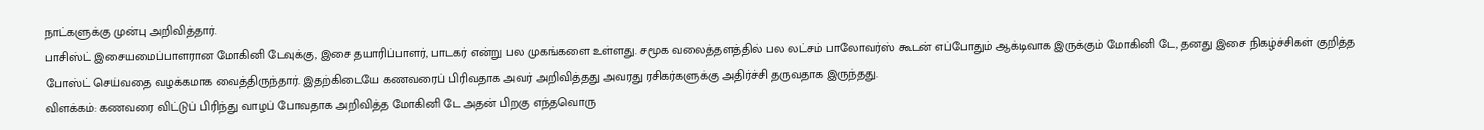நாட்களுக்கு முன்பு அறிவித்தார்.
பாசிஸ்ட் இசையமைப்பாளரான மோகினி டேவுக்கு, இசை தயாரிப்பாளர், பாடகர் என்று பல முகங்களை உள்ளது. சமூக வலைத்தளத்தில் பல லட்சம் பாலோவர்ஸ் கூடன் எப்போதும் ஆக்டிவாக இருக்கும் மோகினி டே, தனது இசை நிகழ்ச்சிகள் குறித்த போஸ்ட் செய்வதை வழக்கமாக வைத்திருந்தார். இதற்கிடையே கணவரைப் பிரிவதாக அவர் அறிவித்தது அவரது ரசிகர்களுக்கு அதிர்ச்சி தருவதாக இருந்தது.
விளக்கம்: கணவரை விட்டுப் பிரிந்து வாழப் போவதாக அறிவித்த மோகினி டே அதன் பிறகு எந்தவொரு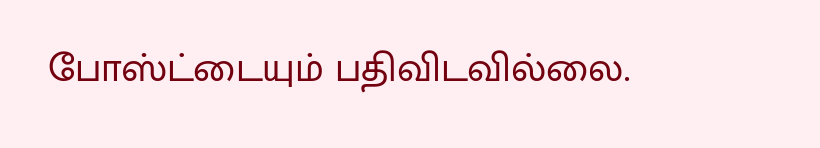போஸ்ட்டையும் பதிவிடவில்லை.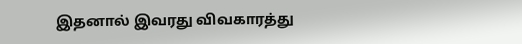இதனால் இவரது விவகாரத்து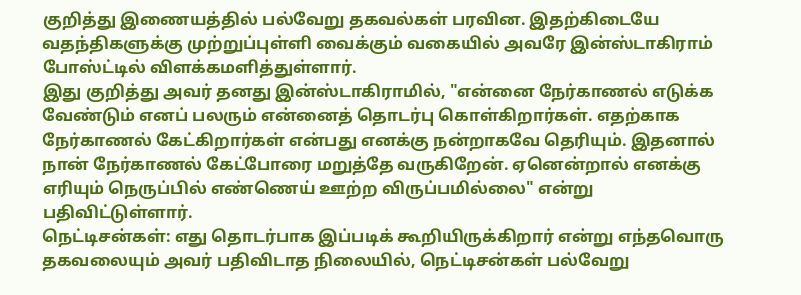குறித்து இணையத்தில் பல்வேறு தகவல்கள் பரவின. இதற்கிடையே வதந்திகளுக்கு முற்றுப்புள்ளி வைக்கும் வகையில் அவரே இன்ஸ்டாகிராம் போஸ்ட்டில் விளக்கமளித்துள்ளார்.
இது குறித்து அவர் தனது இன்ஸ்டாகிராமில், "என்னை நேர்காணல் எடுக்க வேண்டும் எனப் பலரும் என்னைத் தொடர்பு கொள்கிறார்கள். எதற்காக நேர்காணல் கேட்கிறார்கள் என்பது எனக்கு நன்றாகவே தெரியும். இதனால் நான் நேர்காணல் கேட்போரை மறுத்தே வருகிறேன். ஏனென்றால் எனக்கு எரியும் நெருப்பில் எண்ணெய் ஊற்ற விருப்பமில்லை" என்று பதிவிட்டுள்ளார்.
நெட்டிசன்கள்: எது தொடர்பாக இப்படிக் கூறியிருக்கிறார் என்று எந்தவொரு தகவலையும் அவர் பதிவிடாத நிலையில், நெட்டிசன்கள் பல்வேறு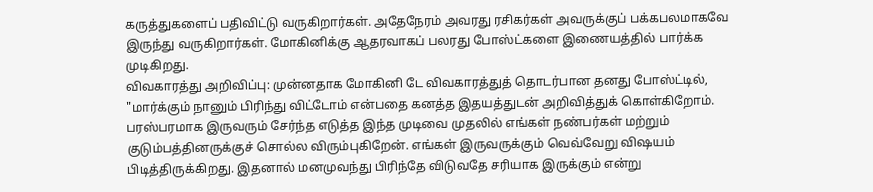கருத்துகளைப் பதிவிட்டு வருகிறார்கள். அதேநேரம் அவரது ரசிகர்கள் அவருக்குப் பக்கபலமாகவே இருந்து வருகிறார்கள். மோகினிக்கு ஆதரவாகப் பலரது போஸ்ட்களை இணையத்தில் பார்க்க முடிகிறது.
விவகாரத்து அறிவிப்பு: முன்னதாக மோகினி டே விவகாரத்துத் தொடர்பான தனது போஸ்ட்டில், "மார்க்கும் நானும் பிரிந்து விட்டோம் என்பதை கனத்த இதயத்துடன் அறிவித்துக் கொள்கிறோம். பரஸ்பரமாக இருவரும் சேர்ந்த எடுத்த இந்த முடிவை முதலில் எங்கள் நண்பர்கள் மற்றும் குடும்பத்தினருக்குச் சொல்ல விரும்புகிறேன். எங்கள் இருவருக்கும் வெவ்வேறு விஷயம் பிடித்திருக்கிறது. இதனால் மனமுவந்து பிரிந்தே விடுவதே சரியாக இருக்கும் என்று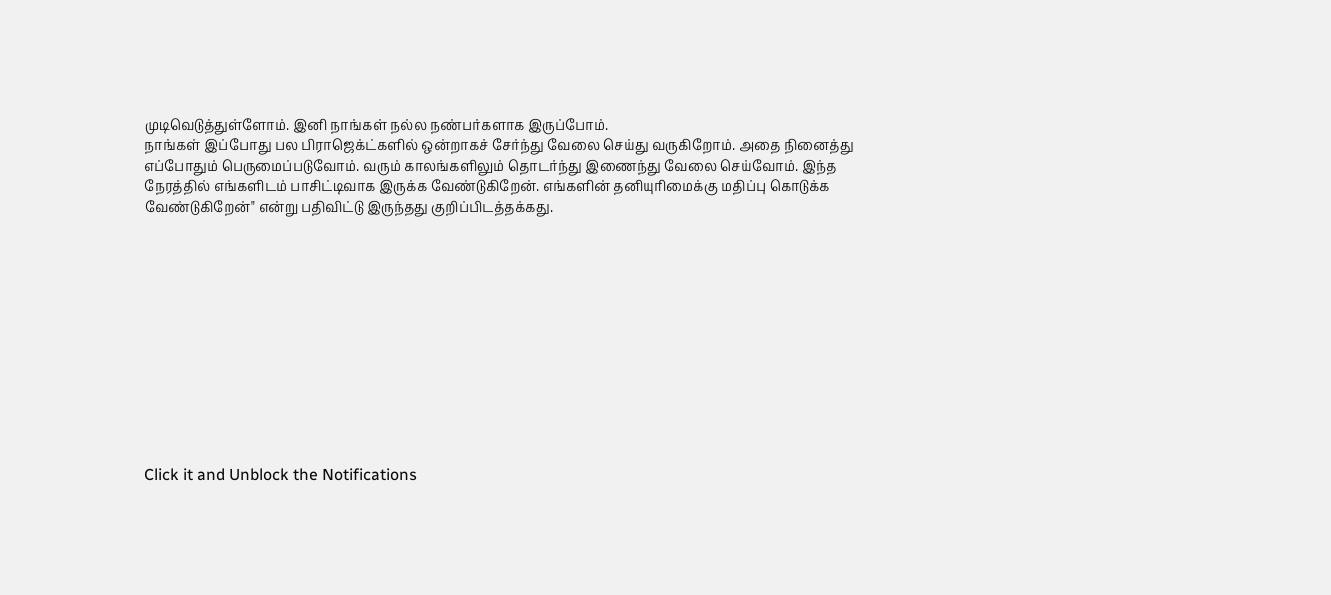முடிவெடுத்துள்ளோம். இனி நாங்கள் நல்ல நண்பர்களாக இருப்போம்.
நாங்கள் இப்போது பல பிராஜெக்ட்களில் ஒன்றாகச் சேர்ந்து வேலை செய்து வருகிறோம். அதை நினைத்து எப்போதும் பெருமைப்படுவோம். வரும் காலங்களிலும் தொடர்ந்து இணைந்து வேலை செய்வோம். இந்த நேரத்தில் எங்களிடம் பாசிட்டிவாக இருக்க வேண்டுகிறேன். எங்களின் தனியுரிமைக்கு மதிப்பு கொடுக்க வேண்டுகிறேன்" என்று பதிவிட்டு இருந்தது குறிப்பிடத்தக்கது.












Click it and Unblock the Notifications